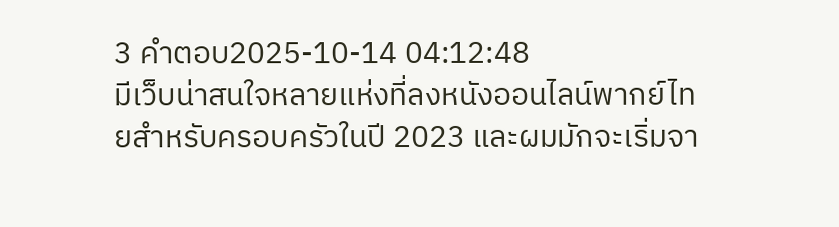3 คำตอบ2025-10-14 04:12:48
มีเว็บน่าสนใจหลายแห่งที่ลงหนังออนไลน์พากย์ไทยสำหรับครอบครัวในปี 2023 และผมมักจะเริ่มจา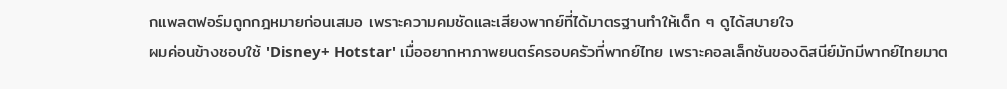กแพลตฟอร์มถูกกฎหมายก่อนเสมอ เพราะความคมชัดและเสียงพากย์ที่ได้มาตรฐานทำให้เด็ก ๆ ดูได้สบายใจ
ผมค่อนข้างชอบใช้ 'Disney+ Hotstar' เมื่ออยากหาภาพยนตร์ครอบครัวที่พากย์ไทย เพราะคอลเล็กชันของดิสนีย์มักมีพากย์ไทยมาต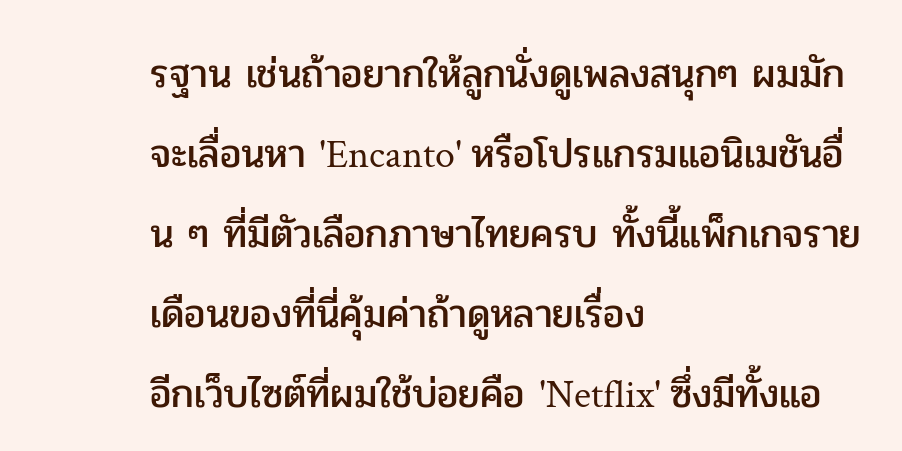รฐาน เช่นถ้าอยากให้ลูกนั่งดูเพลงสนุกๆ ผมมักจะเลื่อนหา 'Encanto' หรือโปรแกรมแอนิเมชันอื่น ๆ ที่มีตัวเลือกภาษาไทยครบ ทั้งนี้แพ็กเกจรายเดือนของที่นี่คุ้มค่าถ้าดูหลายเรื่อง
อีกเว็บไซต์ที่ผมใช้บ่อยคือ 'Netflix' ซึ่งมีทั้งแอ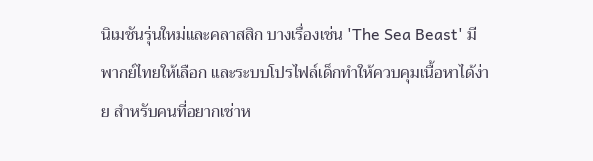นิเมชันรุ่นใหม่และคลาสสิก บางเรื่องเช่น 'The Sea Beast' มีพากย์ไทยให้เลือก และระบบโปรไฟล์เด็กทำให้ควบคุมเนื้อหาได้ง่าย สำหรับคนที่อยากเช่าห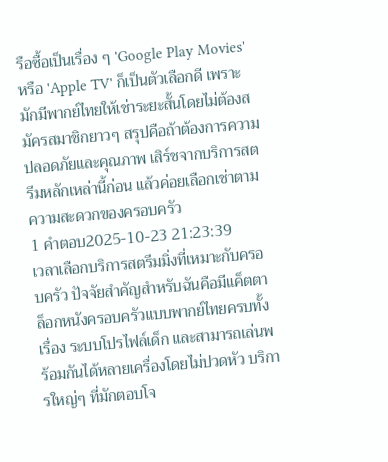รือซื้อเป็นเรื่อง ๆ 'Google Play Movies' หรือ 'Apple TV' ก็เป็นตัวเลือกดี เพราะมักมีพากย์ไทยให้เช่าระยะสั้นโดยไม่ต้องสมัครสมาชิกยาวๆ สรุปคือถ้าต้องการความปลอดภัยและคุณภาพ เสิร์ชจากบริการสตรีมหลักเหล่านี้ก่อน แล้วค่อยเลือกเช่าตามความสะดวกของครอบครัว
1 คำตอบ2025-10-23 21:23:39
เวลาเลือกบริการสตรีมมิ่งที่เหมาะกับครอบครัว ปัจจัยสำคัญสำหรับฉันคือมีแค็ตตาล็อกหนังครอบครัวแบบพากย์ไทยครบทั้งเรื่อง ระบบโปรไฟล์เด็ก และสามารถเล่นพร้อมกันได้หลายเครื่องโดยไม่ปวดหัว บริการใหญ่ๆ ที่มักตอบโจ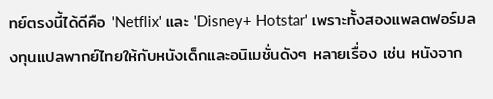ทย์ตรงนี้ได้ดีคือ 'Netflix' และ 'Disney+ Hotstar' เพราะทั้งสองแพลตฟอร์มลงทุนแปลพากย์ไทยให้กับหนังเด็กและอนิเมชั่นดังๆ หลายเรื่อง เช่น หนังจาก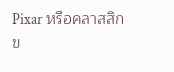Pixar หรือคลาสสิกข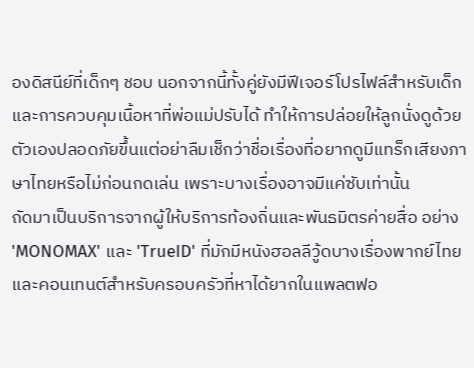องดิสนีย์ที่เด็กๆ ชอบ นอกจากนี้ทั้งคู่ยังมีฟีเจอร์โปรไฟล์สำหรับเด็กและการควบคุมเนื้อหาที่พ่อแม่ปรับได้ ทำให้การปล่อยให้ลูกนั่งดูด้วยตัวเองปลอดภัยขึ้นแต่อย่าลืมเช็กว่าชื่อเรื่องที่อยากดูมีแทร็กเสียงภาษาไทยหรือไม่ก่อนกดเล่น เพราะบางเรื่องอาจมีแค่ซับเท่านั้น
ถัดมาเป็นบริการจากผู้ให้บริการท้องถิ่นและพันธมิตรค่ายสื่อ อย่าง 'MONOMAX' และ 'TrueID' ที่มักมีหนังฮอลลีวู้ดบางเรื่องพากย์ไทยและคอนเทนต์สำหรับครอบครัวที่หาได้ยากในแพลตฟอ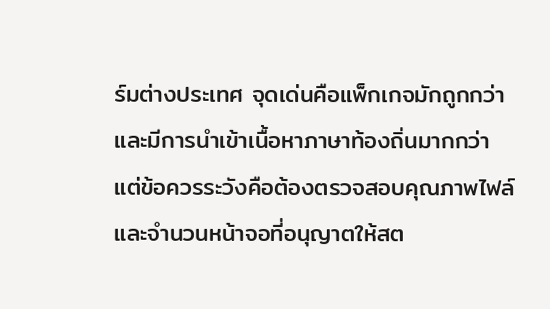ร์มต่างประเทศ จุดเด่นคือแพ็กเกจมักถูกกว่าและมีการนำเข้าเนื้อหาภาษาท้องถิ่นมากกว่า แต่ข้อควรระวังคือต้องตรวจสอบคุณภาพไฟล์และจำนวนหน้าจอที่อนุญาตให้สต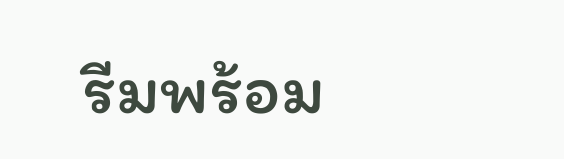รีมพร้อม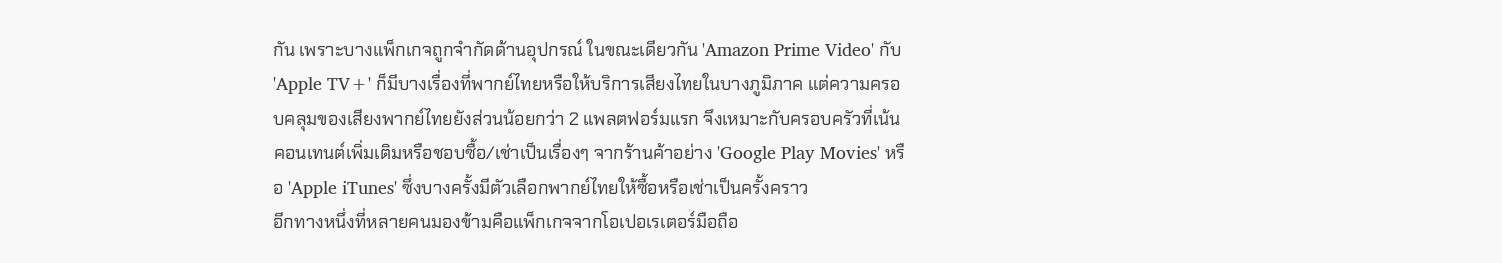กัน เพราะบางแพ็กเกจถูกจำกัดด้านอุปกรณ์ ในขณะเดียวกัน 'Amazon Prime Video' กับ 'Apple TV+' ก็มีบางเรื่องที่พากย์ไทยหรือให้บริการเสียงไทยในบางภูมิภาค แต่ความครอบคลุมของเสียงพากย์ไทยยังส่วนน้อยกว่า 2 แพลตฟอร์มแรก จึงเหมาะกับครอบครัวที่เน้นคอนเทนต์เพิ่มเติมหรือชอบซื้อ/เช่าเป็นเรื่องๆ จากร้านค้าอย่าง 'Google Play Movies' หรือ 'Apple iTunes' ซึ่งบางครั้งมีตัวเลือกพากย์ไทยให้ซื้อหรือเช่าเป็นครั้งคราว
อีกทางหนึ่งที่หลายคนมองข้ามคือแพ็กเกจจากโอเปอเรเตอร์มือถือ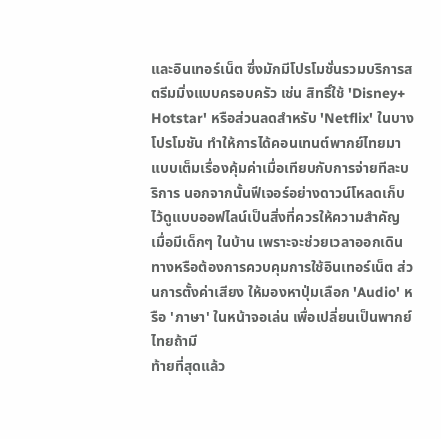และอินเทอร์เน็ต ซึ่งมักมีโปรโมชั่นรวมบริการสตรีมมิ่งแบบครอบครัว เช่น สิทธิ์ใช้ 'Disney+ Hotstar' หรือส่วนลดสำหรับ 'Netflix' ในบางโปรโมชัน ทำให้การได้คอนเทนต์พากย์ไทยมาแบบเต็มเรื่องคุ้มค่าเมื่อเทียบกับการจ่ายทีละบริการ นอกจากนั้นฟีเจอร์อย่างดาวน์โหลดเก็บไว้ดูแบบออฟไลน์เป็นสิ่งที่ควรให้ความสำคัญเมื่อมีเด็กๆ ในบ้าน เพราะจะช่วยเวลาออกเดินทางหรือต้องการควบคุมการใช้อินเทอร์เน็ต ส่วนการตั้งค่าเสียง ให้มองหาปุ่มเลือก 'Audio' หรือ 'ภาษา' ในหน้าจอเล่น เพื่อเปลี่ยนเป็นพากย์ไทยถ้ามี
ท้ายที่สุดแล้ว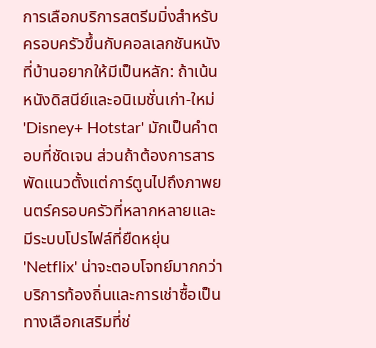การเลือกบริการสตรีมมิ่งสำหรับครอบครัวขึ้นกับคอลเลกชันหนังที่บ้านอยากให้มีเป็นหลัก: ถ้าเน้นหนังดิสนีย์และอนิเมชั่นเก่า-ใหม่ 'Disney+ Hotstar' มักเป็นคำตอบที่ชัดเจน ส่วนถ้าต้องการสารพัดแนวตั้งแต่การ์ตูนไปถึงภาพยนตร์ครอบครัวที่หลากหลายและมีระบบโปรไฟล์ที่ยืดหยุ่น 'Netflix' น่าจะตอบโจทย์มากกว่า บริการท้องถิ่นและการเช่าซื้อเป็นทางเลือกเสริมที่ช่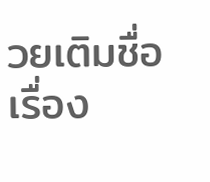วยเติมชื่อเรื่อง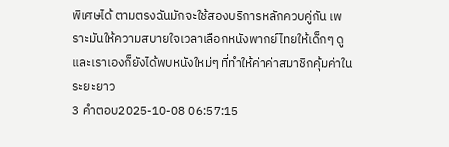พิเศษได้ ตามตรงฉันมักจะใช้สองบริการหลักควบคู่กัน เพราะมันให้ความสบายใจเวลาเลือกหนังพากย์ไทยให้เด็กๆ ดูและเราเองก็ยังได้พบหนังใหม่ๆ ที่ทำให้ค่าค่าสมาชิกคุ้มค่าในระยะยาว
3 คำตอบ2025-10-08 06:57:15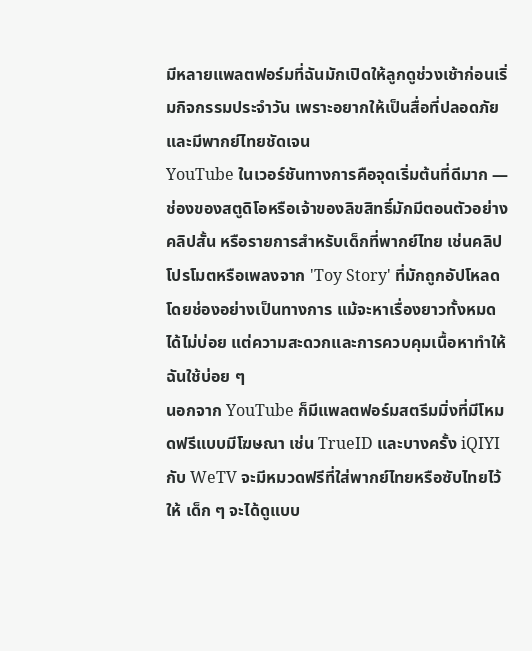มีหลายแพลตฟอร์มที่ฉันมักเปิดให้ลูกดูช่วงเช้าก่อนเริ่มกิจกรรมประจำวัน เพราะอยากให้เป็นสื่อที่ปลอดภัยและมีพากย์ไทยชัดเจน
YouTube ในเวอร์ชันทางการคือจุดเริ่มต้นที่ดีมาก — ช่องของสตูดิโอหรือเจ้าของลิขสิทธิ์มักมีตอนตัวอย่าง คลิปสั้น หรือรายการสำหรับเด็กที่พากย์ไทย เช่นคลิปโปรโมตหรือเพลงจาก 'Toy Story' ที่มักถูกอัปโหลดโดยช่องอย่างเป็นทางการ แม้จะหาเรื่องยาวทั้งหมดได้ไม่บ่อย แต่ความสะดวกและการควบคุมเนื้อหาทำให้ฉันใช้บ่อย ๆ
นอกจาก YouTube ก็มีแพลตฟอร์มสตรีมมิ่งที่มีโหมดฟรีแบบมีโฆษณา เช่น TrueID และบางครั้ง iQIYI กับ WeTV จะมีหมวดฟรีที่ใส่พากย์ไทยหรือซับไทยไว้ให้ เด็ก ๆ จะได้ดูแบบ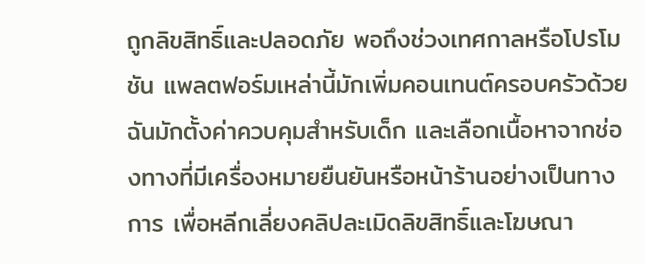ถูกลิขสิทธิ์และปลอดภัย พอถึงช่วงเทศกาลหรือโปรโมชัน แพลตฟอร์มเหล่านี้มักเพิ่มคอนเทนต์ครอบครัวด้วย ฉันมักตั้งค่าควบคุมสำหรับเด็ก และเลือกเนื้อหาจากช่องทางที่มีเครื่องหมายยืนยันหรือหน้าร้านอย่างเป็นทางการ เพื่อหลีกเลี่ยงคลิปละเมิดลิขสิทธิ์และโฆษณา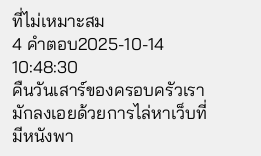ที่ไม่เหมาะสม
4 คำตอบ2025-10-14 10:48:30
คืนวันเสาร์ของครอบครัวเรามักลงเอยด้วยการไล่หาเว็บที่มีหนังพา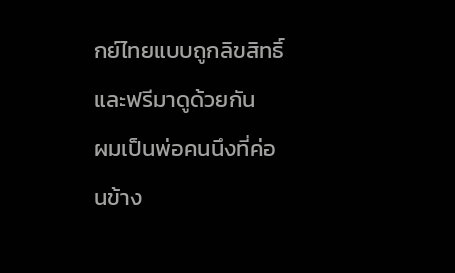กย์ไทยแบบถูกลิขสิทธิ์และฟรีมาดูด้วยกัน
ผมเป็นพ่อคนนึงที่ค่อนข้าง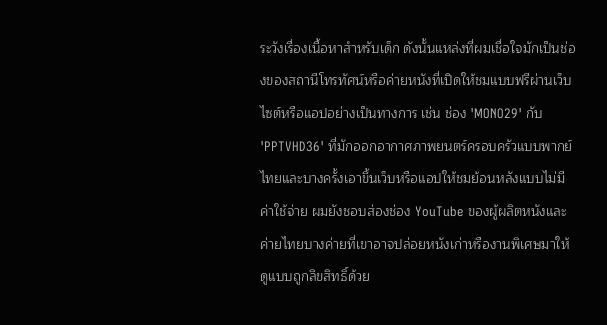ระวังเรื่องเนื้อหาสำหรับเด็ก ดังนั้นแหล่งที่ผมเชื่อใจมักเป็นช่องของสถานีโทรทัศน์หรือค่ายหนังที่เปิดให้ชมแบบฟรีผ่านเว็บไซต์หรือแอปอย่างเป็นทางการ เช่น ช่อง 'MONO29' กับ 'PPTVHD36' ที่มักออกอากาศภาพยนตร์ครอบครัวแบบพากย์ไทยและบางครั้งเอาขึ้นเว็บหรือแอปให้ชมย้อนหลังแบบไม่มีค่าใช้จ่าย ผมยังชอบส่องช่อง YouTube ของผู้ผลิตหนังและค่ายไทยบางค่ายที่เขาอาจปล่อยหนังเก่าหรืองานพิเศษมาให้ดูแบบถูกลิขสิทธิ์ด้วย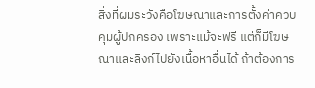สิ่งที่ผมระวังคือโฆษณาและการตั้งค่าควบคุมผู้ปกครอง เพราะแม้จะฟรี แต่ก็มีโฆษณาและลิงก์ไปยังเนื้อหาอื่นได้ ถ้าต้องการ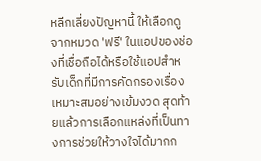หลีกเลี่ยงปัญหานี้ ให้เลือกดูจากหมวด 'ฟรี' ในแอปของช่องที่เชื่อถือได้หรือใช้แอปสำหรับเด็กที่มีการคัดกรองเรื่องเหมาะสมอย่างเข้มงวด สุดท้ายแล้วการเลือกแหล่งที่เป็นทางการช่วยให้วางใจได้มากก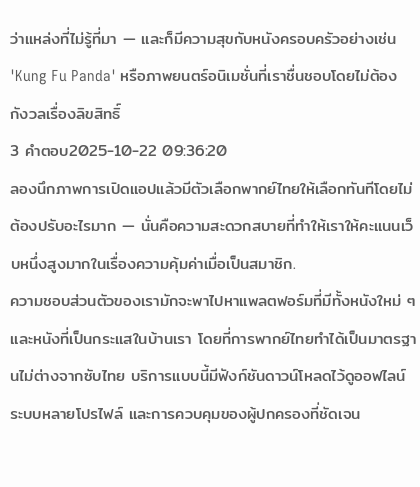ว่าแหล่งที่ไม่รู้ที่มา — และก็มีความสุขกับหนังครอบครัวอย่างเช่น 'Kung Fu Panda' หรือภาพยนตร์อนิเมชั่นที่เราชื่นชอบโดยไม่ต้องกังวลเรื่องลิขสิทธิ์
3 คำตอบ2025-10-22 09:36:20
ลองนึกภาพการเปิดแอปแล้วมีตัวเลือกพากย์ไทยให้เลือกทันทีโดยไม่ต้องปรับอะไรมาก — นั่นคือความสะดวกสบายที่ทำให้เราให้คะแนนเว็บหนึ่งสูงมากในเรื่องความคุ้มค่าเมื่อเป็นสมาชิก.
ความชอบส่วนตัวของเรามักจะพาไปหาแพลตฟอร์มที่มีทั้งหนังใหม่ ๆ และหนังที่เป็นกระแสในบ้านเรา โดยที่การพากย์ไทยทำได้เป็นมาตรฐานไม่ต่างจากซับไทย บริการแบบนี้มีฟังก์ชันดาวน์โหลดไว้ดูออฟไลน์ ระบบหลายโปรไฟล์ และการควบคุมของผู้ปกครองที่ชัดเจน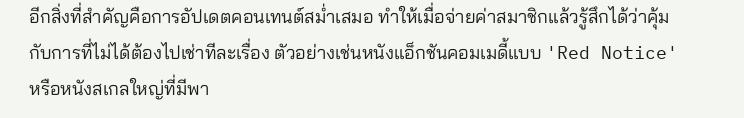อีกสิ่งที่สำคัญคือการอัปเดตคอนเทนต์สม่ำเสมอ ทำให้เมื่อจ่ายค่าสมาชิกแล้วรู้สึกได้ว่าคุ้มกับการที่ไม่ได้ต้องไปเช่าทีละเรื่อง ตัวอย่างเช่นหนังแอ็กชันคอมเมดี้แบบ 'Red Notice' หรือหนังสเกลใหญ่ที่มีพา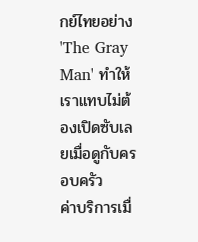กย์ไทยอย่าง 'The Gray Man' ทำให้เราแทบไม่ต้องเปิดซับเลยเมื่อดูกับครอบครัว
ค่าบริการเมื่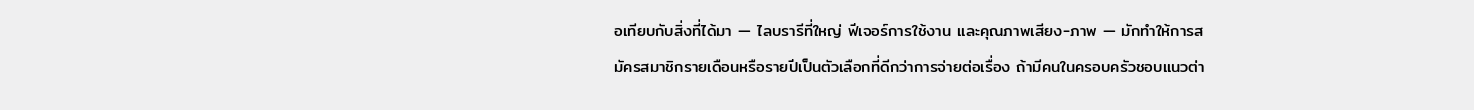อเทียบกับสิ่งที่ได้มา — ไลบรารีที่ใหญ่ ฟีเจอร์การใช้งาน และคุณภาพเสียง-ภาพ — มักทำให้การสมัครสมาชิกรายเดือนหรือรายปีเป็นตัวเลือกที่ดีกว่าการจ่ายต่อเรื่อง ถ้ามีคนในครอบครัวชอบแนวต่า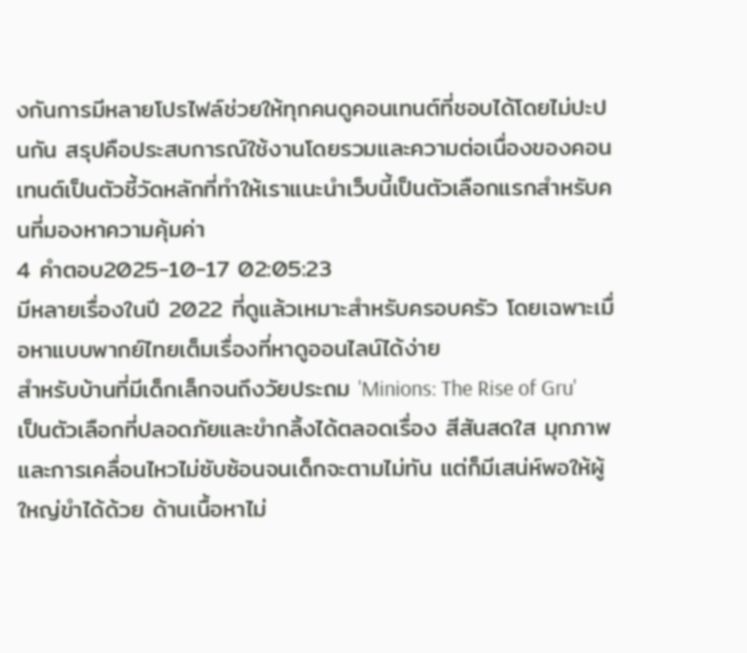งกันการมีหลายโปรไฟล์ช่วยให้ทุกคนดูคอนเทนต์ที่ชอบได้โดยไม่ปะปนกัน สรุปคือประสบการณ์ใช้งานโดยรวมและความต่อเนื่องของคอนเทนต์เป็นตัวชี้วัดหลักที่ทำให้เราแนะนำเว็บนี้เป็นตัวเลือกแรกสำหรับคนที่มองหาความคุ้มค่า
4 คำตอบ2025-10-17 02:05:23
มีหลายเรื่องในปี 2022 ที่ดูแล้วเหมาะสำหรับครอบครัว โดยเฉพาะเมื่อหาแบบพากย์ไทยเต็มเรื่องที่หาดูออนไลน์ได้ง่าย
สำหรับบ้านที่มีเด็กเล็กจนถึงวัยประถม 'Minions: The Rise of Gru' เป็นตัวเลือกที่ปลอดภัยและขำกลิ้งได้ตลอดเรื่อง สีสันสดใส มุกภาพและการเคลื่อนไหวไม่ซับซ้อนจนเด็กจะตามไม่ทัน แต่ก็มีเสน่ห์พอให้ผู้ใหญ่ขำได้ด้วย ด้านเนื้อหาไม่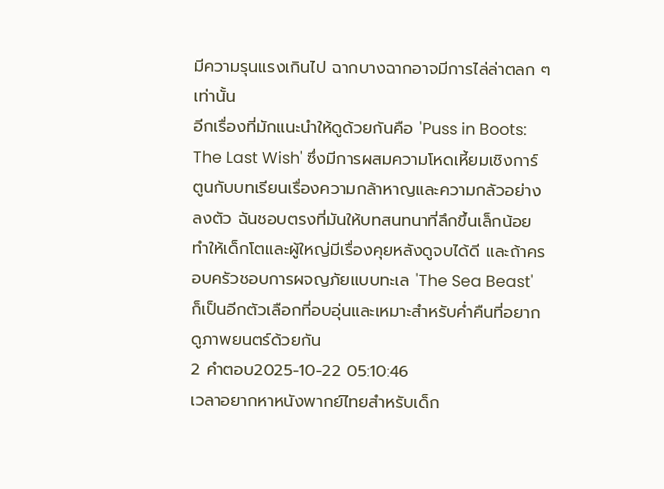มีความรุนแรงเกินไป ฉากบางฉากอาจมีการไล่ล่าตลก ๆ เท่านั้น
อีกเรื่องที่มักแนะนำให้ดูด้วยกันคือ 'Puss in Boots: The Last Wish' ซึ่งมีการผสมความโหดเหี้ยมเชิงการ์ตูนกับบทเรียนเรื่องความกล้าหาญและความกลัวอย่างลงตัว ฉันชอบตรงที่มันให้บทสนทนาที่ลึกขึ้นเล็กน้อย ทำให้เด็กโตและผู้ใหญ่มีเรื่องคุยหลังดูจบได้ดี และถ้าครอบครัวชอบการผจญภัยแบบทะเล 'The Sea Beast' ก็เป็นอีกตัวเลือกที่อบอุ่นและเหมาะสำหรับค่ำคืนที่อยากดูภาพยนตร์ด้วยกัน
2 คำตอบ2025-10-22 05:10:46
เวลาอยากหาหนังพากย์ไทยสำหรับเด็ก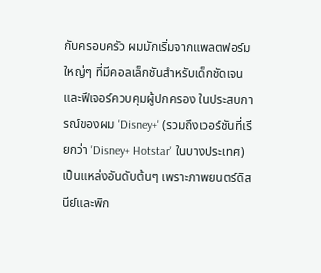กับครอบครัว ผมมักเริ่มจากแพลตฟอร์มใหญ่ๆ ที่มีคอลเล็กชันสำหรับเด็กชัดเจนและฟีเจอร์ควบคุมผู้ปกครอง ในประสบการณ์ของผม 'Disney+' (รวมถึงเวอร์ชันที่เรียกว่า 'Disney+ Hotstar' ในบางประเทศ) เป็นแหล่งอันดับต้นๆ เพราะภาพยนตร์ดิสนีย์และพิก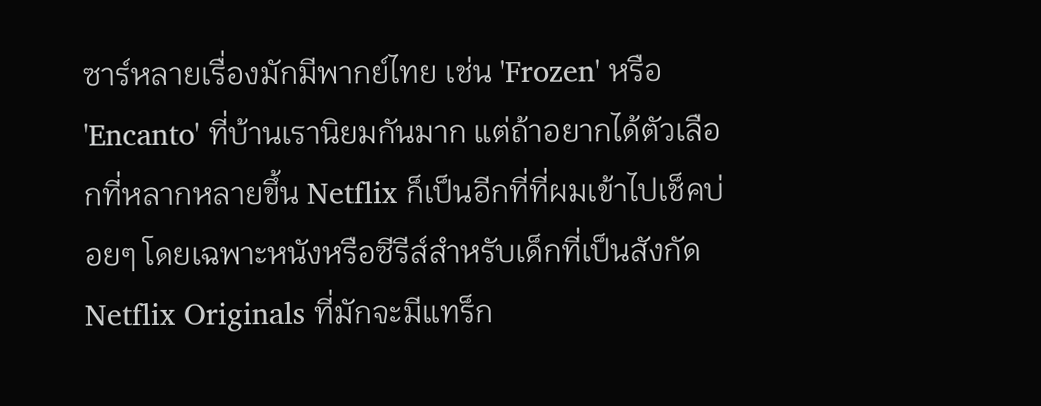ซาร์หลายเรื่องมักมีพากย์ไทย เช่น 'Frozen' หรือ 'Encanto' ที่บ้านเรานิยมกันมาก แต่ถ้าอยากได้ตัวเลือกที่หลากหลายขึ้น Netflix ก็เป็นอีกที่ที่ผมเข้าไปเช็คบ่อยๆ โดยเฉพาะหนังหรือซีรีส์สำหรับเด็กที่เป็นสังกัด Netflix Originals ที่มักจะมีแทร็ก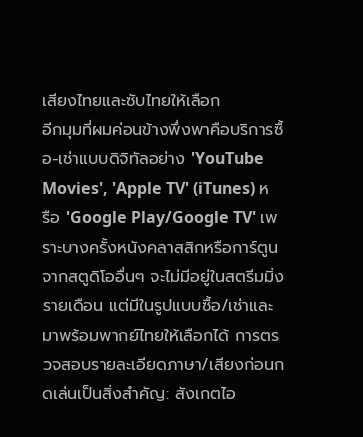เสียงไทยและซับไทยให้เลือก
อีกมุมที่ผมค่อนข้างพึ่งพาคือบริการซื้อ-เช่าแบบดิจิทัลอย่าง 'YouTube Movies', 'Apple TV' (iTunes) หรือ 'Google Play/Google TV' เพราะบางครั้งหนังคลาสสิกหรือการ์ตูนจากสตูดิโออื่นๆ จะไม่มีอยู่ในสตรีมมิ่งรายเดือน แต่มีในรูปแบบซื้อ/เช่าและมาพร้อมพากย์ไทยให้เลือกได้ การตรวจสอบรายละเอียดภาษา/เสียงก่อนกดเล่นเป็นสิ่งสำคัญ: สังเกตไอ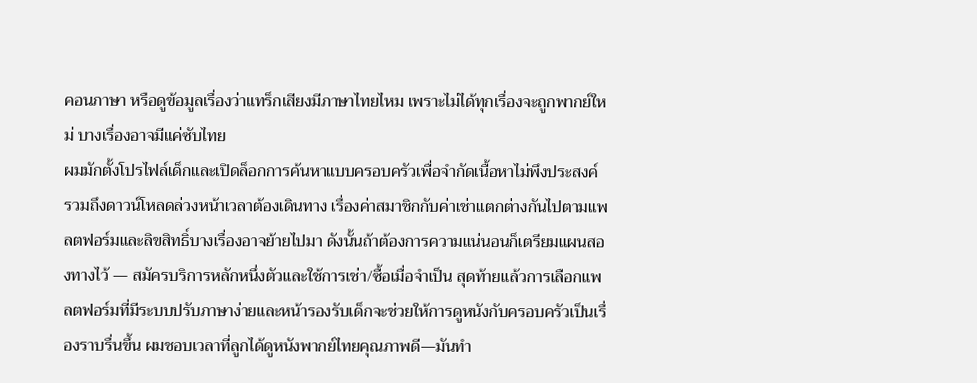คอนภาษา หรือดูข้อมูลเรื่องว่าแทร็กเสียงมีภาษาไทยไหม เพราะไม่ได้ทุกเรื่องจะถูกพากย์ใหม่ บางเรื่องอาจมีแค่ซับไทย
ผมมักตั้งโปรไฟล์เด็กและเปิดล็อกการค้นหาแบบครอบครัวเพื่อจำกัดเนื้อหาไม่พึงประสงค์ รวมถึงดาวน์โหลดล่วงหน้าเวลาต้องเดินทาง เรื่องค่าสมาชิกกับค่าเช่าแตกต่างกันไปตามแพลตฟอร์มและลิขสิทธิ์บางเรื่องอาจย้ายไปมา ดังนั้นถ้าต้องการความแน่นอนก็เตรียมแผนสองทางไว้ — สมัครบริการหลักหนึ่งตัวและใช้การเช่า/ซื้อเมื่อจำเป็น สุดท้ายแล้วการเลือกแพลตฟอร์มที่มีระบบปรับภาษาง่ายและหน้ารองรับเด็กจะช่วยให้การดูหนังกับครอบครัวเป็นเรื่องราบรื่นขึ้น ผมชอบเวลาที่ลูกได้ดูหนังพากย์ไทยคุณภาพดี—มันทำ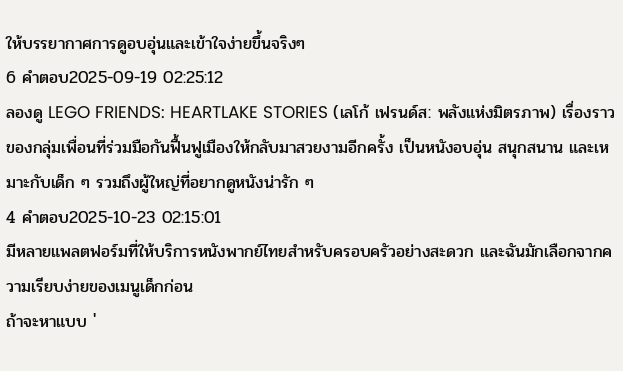ให้บรรยากาศการดูอบอุ่นและเข้าใจง่ายขึ้นจริงๆ
6 คำตอบ2025-09-19 02:25:12
ลองดู LEGO FRIENDS: HEARTLAKE STORIES (เลโก้ เฟรนด์ส: พลังแห่งมิตรภาพ) เรื่องราวของกลุ่มเพื่อนที่ร่วมมือกันฟื้นฟูเมืองให้กลับมาสวยงามอีกครั้ง เป็นหนังอบอุ่น สนุกสนาน และเหมาะกับเด็ก ๆ รวมถึงผู้ใหญ่ที่อยากดูหนังน่ารัก ๆ
4 คำตอบ2025-10-23 02:15:01
มีหลายแพลตฟอร์มที่ให้บริการหนังพากย์ไทยสำหรับครอบครัวอย่างสะดวก และฉันมักเลือกจากความเรียบง่ายของเมนูเด็กก่อน
ถ้าจะหาแบบ '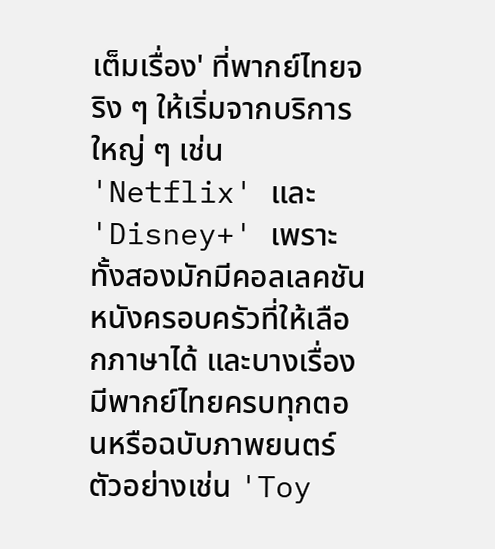เต็มเรื่อง' ที่พากย์ไทยจริง ๆ ให้เริ่มจากบริการใหญ่ ๆ เช่น 'Netflix' และ 'Disney+' เพราะทั้งสองมักมีคอลเลคชันหนังครอบครัวที่ให้เลือกภาษาได้ และบางเรื่องมีพากย์ไทยครบทุกตอนหรือฉบับภาพยนตร์ ตัวอย่างเช่น 'Toy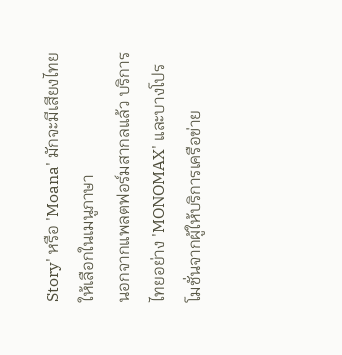Story' หรือ 'Moana' มักจะมีเสียงไทยให้เลือกในเมนูภาษา
นอกจากแพลตฟอร์มสากลแล้ว บริการไทยอย่าง 'MONOMAX' และบางโปรโมชั่นจากผู้ให้บริการเครือข่าย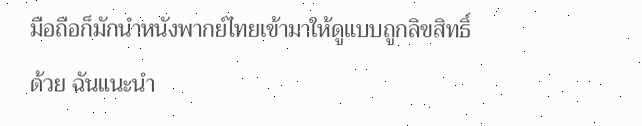มือถือก็มักนำหนังพากย์ไทยเข้ามาให้ดูแบบถูกลิขสิทธิ์ด้วย ฉันแนะนำ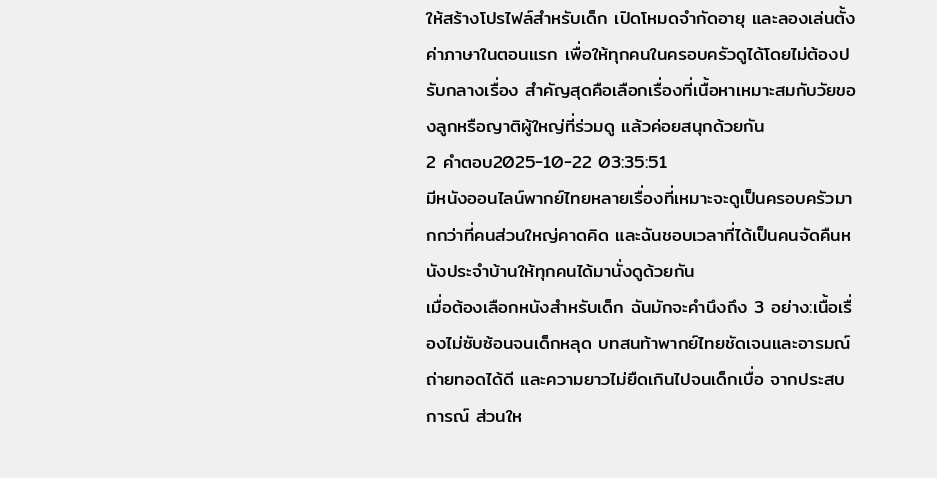ให้สร้างโปรไฟล์สำหรับเด็ก เปิดโหมดจำกัดอายุ และลองเล่นตั้งค่าภาษาในตอนแรก เพื่อให้ทุกคนในครอบครัวดูได้โดยไม่ต้องปรับกลางเรื่อง สำคัญสุดคือเลือกเรื่องที่เนื้อหาเหมาะสมกับวัยของลูกหรือญาติผู้ใหญ่ที่ร่วมดู แล้วค่อยสนุกด้วยกัน
2 คำตอบ2025-10-22 03:35:51
มีหนังออนไลน์พากย์ไทยหลายเรื่องที่เหมาะจะดูเป็นครอบครัวมากกว่าที่คนส่วนใหญ่คาดคิด และฉันชอบเวลาที่ได้เป็นคนจัดคืนหนังประจำบ้านให้ทุกคนได้มานั่งดูด้วยกัน
เมื่อต้องเลือกหนังสำหรับเด็ก ฉันมักจะคำนึงถึง 3 อย่าง:เนื้อเรื่องไม่ซับซ้อนจนเด็กหลุด บทสนท้าพากย์ไทยชัดเจนและอารมณ์ถ่ายทอดได้ดี และความยาวไม่ยืดเกินไปจนเด็กเบื่อ จากประสบการณ์ ส่วนให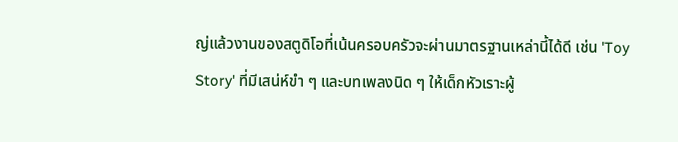ญ่แล้วงานของสตูดิโอที่เน้นครอบครัวจะผ่านมาตรฐานเหล่านี้ได้ดี เช่น 'Toy Story' ที่มีเสน่ห์ขำ ๆ และบทเพลงนิด ๆ ให้เด็กหัวเราะผู้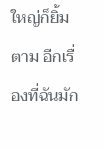ใหญ่ก็ยิ้มตาม อีกเรื่องที่ฉันมัก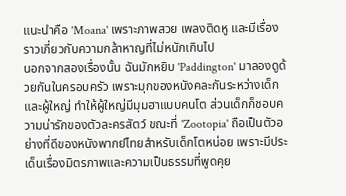แนะนำคือ 'Moana' เพราะภาพสวย เพลงติดหู และมีเรื่องราวเกี่ยวกับความกล้าหาญที่ไม่หนักเกินไป
นอกจากสองเรื่องนั้น ฉันมักหยิบ 'Paddington' มาลองดูด้วยกันในครอบครัว เพราะมุกของหนังคละกันระหว่างเด็กและผู้ใหญ่ ทำให้ผู้ใหญ่มีมุมฮาแบบคนโต ส่วนเด็กก็ชอบความน่ารักของตัวละครสัตว์ ขณะที่ 'Zootopia' ถือเป็นตัวอย่างที่ดีของหนังพากย์ไทยสำหรับเด็กโตหน่อย เพราะมีประเด็นเรื่องมิตรภาพและความเป็นธรรมที่พูดคุย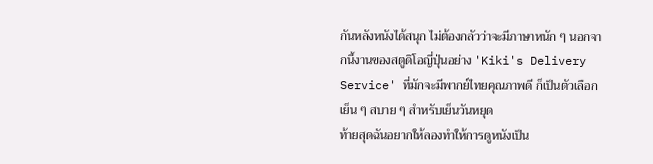กันหลังหนังได้สนุก ไม่ต้องกลัวว่าจะมีภาษาหนัก ๆ นอกจากนี้งานของสตูดิโอญี่ปุ่นอย่าง 'Kiki's Delivery Service' ที่มักจะมีพากย์ไทยคุณภาพดี ก็เป็นตัวเลือกเย็น ๆ สบาย ๆ สำหรับเย็นวันหยุด
ท้ายสุดฉันอยากให้ลองทำให้การดูหนังเป็น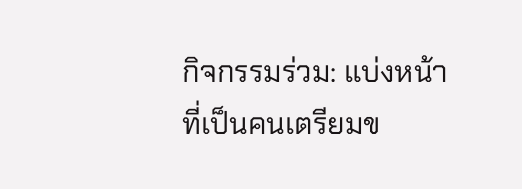กิจกรรมร่วม: แบ่งหน้าที่เป็นคนเตรียมข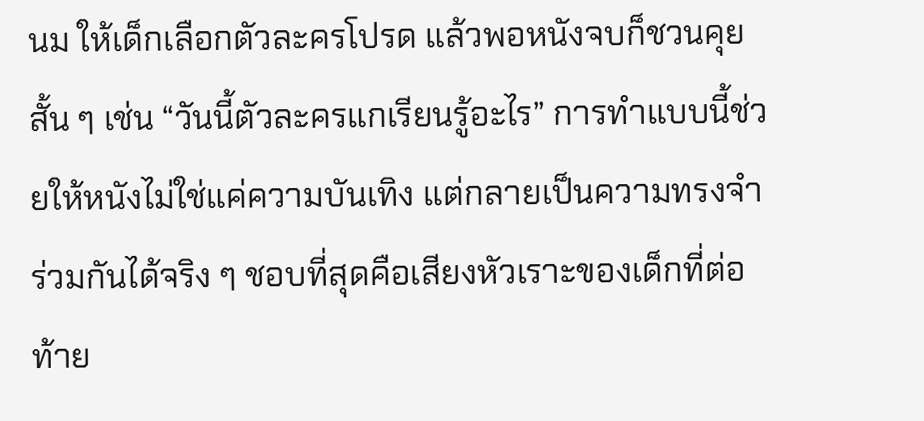นม ให้เด็กเลือกตัวละครโปรด แล้วพอหนังจบก็ชวนคุยสั้น ๆ เช่น “วันนี้ตัวละครแกเรียนรู้อะไร” การทำแบบนี้ช่วยให้หนังไม่ใช่แค่ความบันเทิง แต่กลายเป็นความทรงจำร่วมกันได้จริง ๆ ชอบที่สุดคือเสียงหัวเราะของเด็กที่ต่อท้าย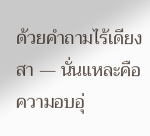ด้วยคำถามไร้เดียงสา — นั่นแหละคือความอบอุ่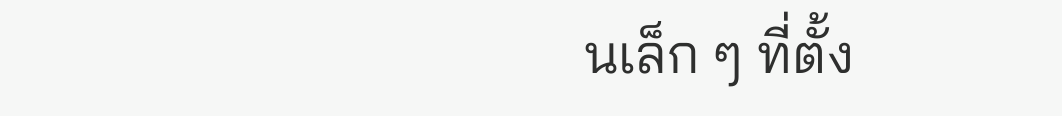นเล็ก ๆ ที่ตั้ง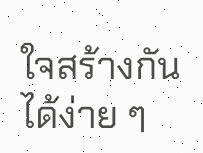ใจสร้างกันได้ง่าย ๆ